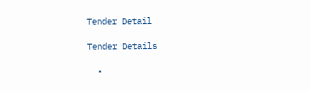Tender Detail

Tender Details

  •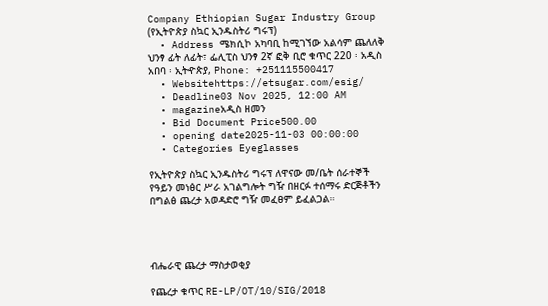Company Ethiopian Sugar Industry Group (የኢትዮጵያ ስኳር ኢንዱስትሪ ግሩፕ)
  • Address ሜክሲኮ አካባቢ ከሚገኘው አልሳም ጨለለቅ ህንፃ ፊት ለፊት፣ ፌሊፒስ ህንፃ 2ኛ ፎቅ ቢሮ ቁጥር 220 ፡ አዲስ አበባ ፡ ኢትዯጵያ, Phone: +251115500417
  • Websitehttps://etsugar.com/esig/
  • Deadline03 Nov 2025, 12:00 AM
  • magazineአዲስ ዘመን
  • Bid Document Price500.00
  • opening date2025-11-03 00:00:00
  • Categories Eyeglasses

የኢትዮጵያ ስኳር ኢንዱስትሪ ግሩፕ ለዋናው መ/ቤት ሰራተኞች የዓይን መነፅር ሥራ አገልግሎት ግዥ በዘርፉ ተሰማሩ ድርጅቶችን በግልፅ ጨረታ አወዳድሮ ግዥ መፈፀም ይፈልጋል።




ብሔራዊ ጨረታ ማስታወቂያ

የጨረታ ቁጥር RE-LP/OT/10/SIG/2018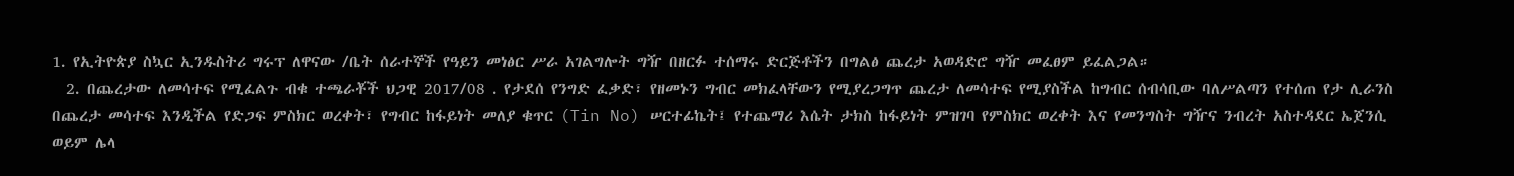1. የኢትዮጵያ ስኳር ኢንዱስትሪ ግሩፕ ለዋናው /ቤት ሰራተኞች የዓይን መነፅር ሥራ አገልግሎት ግዥ በዘርፉ ተሰማሩ ድርጅቶችን በግልፅ ጨረታ አወዳድሮ ግዥ መፈፀም ይፈልጋል።
  2. በጨረታው ለመሳተፍ የሚፈልጉ ብቁ ተጫራቾች ህጋዊ 2017/08 . የታደሰ የንግድ ፈቃድ፣ የዘመኑን ግብር መክፈላቸውን የሚያረጋግጥ ጨረታ ለመሳተፍ የሚያስችል ከግብር ሰብሳቢው ባለሥልጣን የተሰጠ የታ ሊራንስ በጨረታ መሳተፍ እንዲችል የድጋፍ ምስክር ወረቀት፣ የግብር ከፋይነት መለያ ቁጥር (Tin No) ሠርተፊኬት፤ የተጨማሪ እሴት ታክስ ከፋይነት ምዝገባ የምስክር ወረቀት እና የመንግስት ግዥና ንብረት አስተዳደር ኤጀንሲ ወይም ሌላ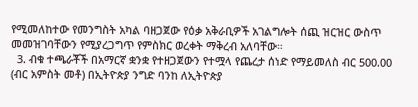የሚመለከተው የመንግስት አካል ባዘጋጀው የዕቃ አቅራቢዎች አገልግሎት ሰጪ ዝርዝር ውስጥ መመዝገባቸውን የሚያረጋግጥ የምስክር ወረቀት ማቅረብ አለባቸው።
  3. ብቁ ተጫራቾች በአማርኛ ቋንቋ የተዘጋጀውን የተሟላ የጨረታ ሰነድ የማይመለስ ብር 500.00 (ብር አምስት መቶ) በኢትዮጵያ ንግድ ባንከ ለኢትዮጵያ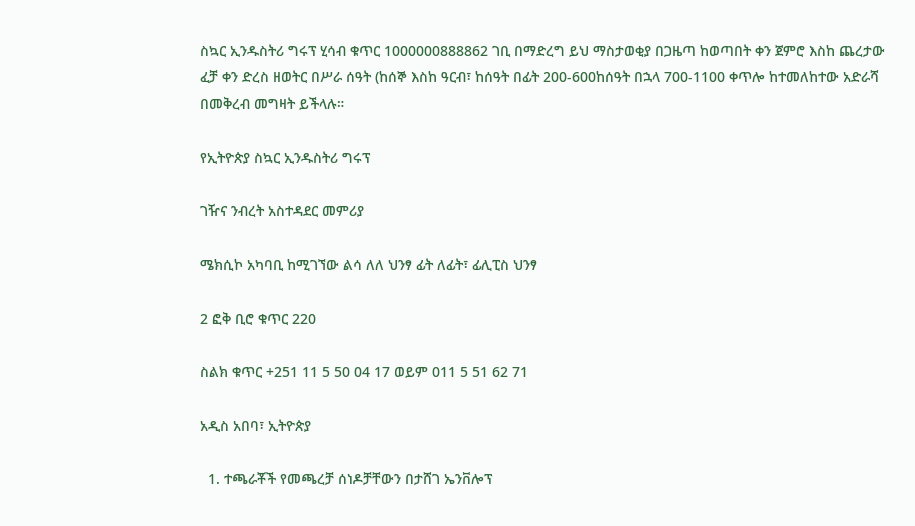ስኳር ኢንዱስትሪ ግሩፕ ሂሳብ ቁጥር 1000000888862 ገቢ በማድረግ ይህ ማስታወቂያ በጋዜጣ ከወጣበት ቀን ጀምሮ እስከ ጨረታው ፈቻ ቀን ድረስ ዘወትር በሥራ ሰዓት (ከሰኞ እስከ ዓርብ፣ ከሰዓት በፊት 200-600ከሰዓት በኋላ 700-1100 ቀጥሎ ከተመለከተው አድራሻ በመቅረብ መግዛት ይችላሉ።

የኢትዮጵያ ስኳር ኢንዱስትሪ ግሩፕ

ገዥና ንብረት አስተዳደር መምሪያ

ሜክሲኮ አካባቢ ከሚገኘው ልሳ ለለ ህንፃ ፊት ለፊት፣ ፊሊፒስ ህንፃ

2 ፎቅ ቢሮ ቁጥር 220

ስልክ ቁጥር +251 11 5 50 04 17 ወይም 011 5 51 62 71

አዲስ አበባ፣ ኢትዮጵያ

  1. ተጫራቾች የመጫረቻ ሰነዶቻቸውን በታሸገ ኤንቨሎፕ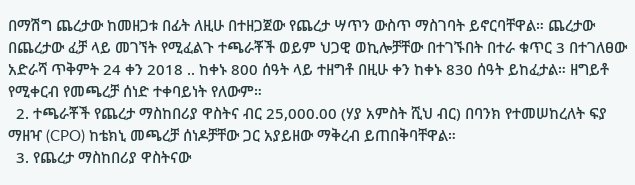በማሽግ ጨረታው ከመዘጋቱ በፊት ለዚሁ በተዘጋጀው የጨረታ ሣጥን ውስጥ ማስገባት ይኖርባቸዋል። ጨረታው በጨረታው ፈቻ ላይ መገኘት የሚፈልጉ ተጫራቾች ወይም ህጋዊ ወኪሎቻቸው በተገኙበት በተራ ቁጥር 3 በተገለፀው አድራሻ ጥቅምት 24 ቀን 2018 .. ከቀኑ 800 ሰዓት ላይ ተዘግቶ በዚሁ ቀን ከቀኑ 830 ሰዓት ይከፈታል። ዘግይቶ የሚቀርብ የመጫረቻ ሰነድ ተቀባይነት የለውም።
  2. ተጫራቾች የጨረታ ማስከበሪያ ዋስትና ብር 25,000.00 (ሃያ አምስት ሺህ ብር) በባንክ የተመሠከረለት ፍያ ማዘዣ (CPO) ከቴክኒ መጫረቻ ሰነዶቻቸው ጋር አያይዘው ማቅረብ ይጠበቅባቸዋል።
  3. የጨረታ ማስከበሪያ ዋስትናው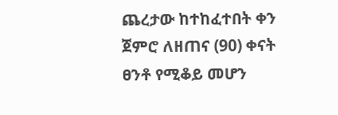ጨረታው ከተከፈተበት ቀን ጀምሮ ለዘጠና (90) ቀናት ፀንቶ የሚቆይ መሆን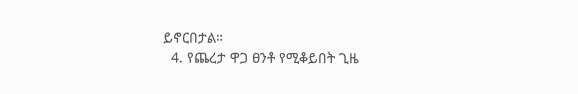ይኖርበታል።
  4. የጨረታ ዋጋ ፀንቶ የሚቆይበት ጊዜ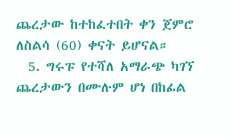ጨረታው ከተከፈተበት ቀን ጀምሮ ለስልሳ (60) ቀናት ይሆናል።
  5. ግሩፑ የተሻለ አማራጭ ካገኘ ጨረታውን በሙሉም ሆነ በከፊል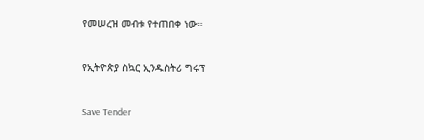የመሠረዝ መብቱ የተጠበቀ ነው።



የኢትዮጵያ ስኳር ኢንዱስትሪ ግሩፕ



Save Tender